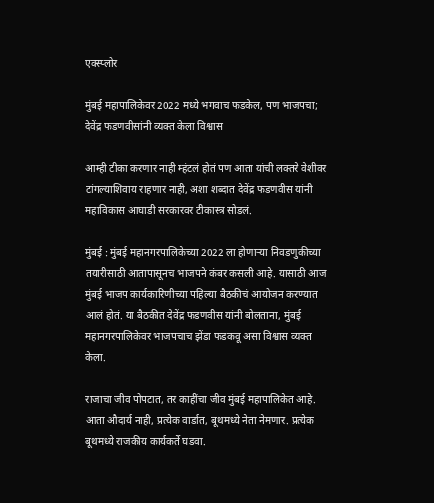एक्स्प्लोर

मुंबई महापालिकेवर 2022 मध्ये भगवाच फडकेल, पण भाजपचा; देवेंद्र फडणवीसांनी व्यक्त केला विश्वास

आम्ही टीका करणार नाही म्हंटलं होतं पण आता यांची लक्तरे वेशीवर टांगल्याशिवाय राहणार नाही, अशा शब्दात देवेंद्र फडणवीस यांनी महाविकास आघाडी सरकारवर टीकास्त्र सोडलं.

मुंबई : मुंबई महानगरपालिकेच्या 2022 ला होणाऱ्या निवडणुकीच्या तयारीसाठी आतापासूनच भाजपने कंबर कसली आहे. यासाठी आज मुंबई भाजप कार्यकारिणीच्या पहिल्या बैठकीचं आयोजन करण्यात आलं होतं. या बैठकीत देवेंद्र फडणवीस यांनी बोलताना, मुंबई महानगरपालिकेवर भाजपचाच झेंडा फडकवू असा विश्वास व्यक्त केला.

राजाचा जीव पोपटात, तर काहींचा जीव मुंबई महापालिकेत आहे. आता औदार्य नाही, प्रत्येक वार्डात, बूथमध्ये नेता नेमणार. प्रत्येक बूथमध्ये राजकीय कार्यकर्ते घडवा.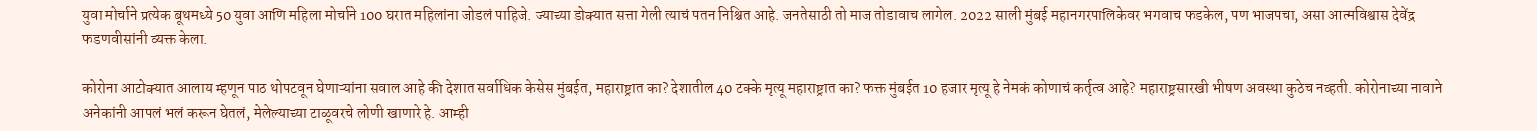युवा मोर्चाने प्रत्येक बूथमध्ये 50 युवा आणि महिला मोर्चाने 100 घरात महिलांना जोडलं पाहिजे. ज्याच्या डोक्यात सत्ता गेली त्याचं पतन निश्चित आहे. जनतेसाठी तो माज तोडावाच लागेल. 2022 साली मुंबई महानगरपालिकेवर भगवाच फडकेल, पण भाजपचा, असा आत्मविश्वास देवेंद्र फडणवीसांनी व्यक्त केला.

कोरोना आटोक्यात आलाय म्हणून पाठ थोपटवून घेणाऱ्यांना सवाल आहे की देशात सर्वाधिक केसेस मुंबईत, महाराष्ट्रात का? देशातील 40 टक्के मृत्यू महाराष्ट्रात का? फक्त मुंबईत 10 हजार मृत्यू हे नेमकं कोणाचं कर्तृत्व आहे? महाराष्ट्रसारखी भीषण अवस्था कुठेच नव्हती. कोरोनाच्या नावाने अनेकांनी आपलं भलं करून घेतलं, मेलेल्याच्या टाळूवरचे लोणी खाणारे हे. आम्ही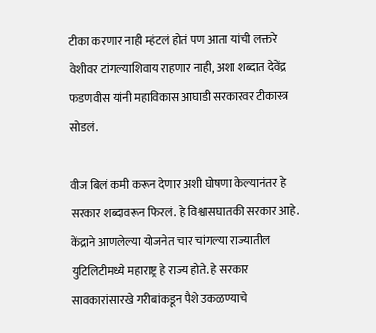टीका करणार नाही म्हंटलं होतं पण आता यांची लक्तरे वेशीवर टांगल्याशिवाय राहणार नाही, अशा शब्दात देवेंद्र फडणवीस यांनी महाविकास आघाडी सरकारवर टीकास्त्र सोडलं.

वीज बिलं कमी करून देणार अशी घोषणा केल्यानंतर हे सरकार शब्दावरून फिरलं. हे विश्वासघातकी सरकार आहे. केंद्राने आणलेल्या योजनेत चार चांगल्या राज्यातील युटिलिटीमध्ये महाराष्ट्र हे राज्य होते. हे सरकार सावकारांसारखे गरीबांकडून पैशे उकळण्याचे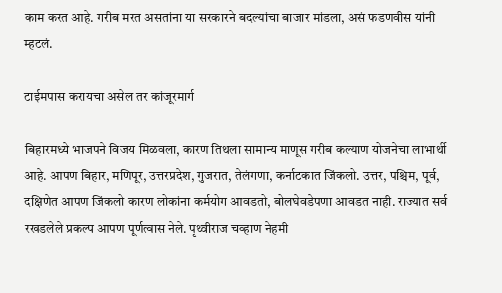काम करत आहे. गरीब मरत असतांना या सरकारने बदल्यांचा बाजार मांडला, असं फडणवीस यांनी म्हटलं.

टाईमपास करायचा असेल तर कांजूरमार्ग

बिहारमध्ये भाजपने विजय मिळवला, कारण तिथला सामान्य माणूस गरीब कल्याण योजनेचा लाभार्थी आहे. आपण बिहार, मणिपूर, उत्तरप्रदेश, गुजरात, तेलंगणा, कर्नाटकात जिंकलो. उत्तर, पश्चिम, पूर्व, दक्षिणेत आपण जिंकलो कारण लोकांना कर्मयोग आवडतो, बोलघेवडेपणा आवडत नाही. राज्यात सर्व रखडलेले प्रकल्प आपण पूर्णत्वास नेले. पृथ्वीराज चव्हाण नेहमी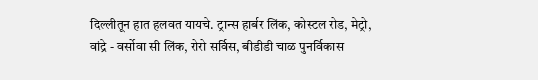दिल्लीतून हात हलवत यायचे. ट्रान्स हार्बर लिंक, कोस्टल रोड, मेट्रो, वांद्रे - वर्सोवा सी लिंक, रोरो सर्विस, बीडीडी चाळ पुनर्विकास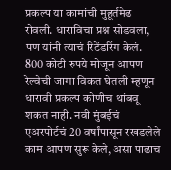प्रकल्प या कामांची मुहूर्तमेढ रोवली. धाराविचा प्रश्न सोडवला, पण यांनी त्याचं रिटेंडरिंग केलं. 800 कोटी रुपये मोजून आपण रेल्वेची जागा विकत घेतली म्हणून धारावी प्रकल्प कोणीच थांबवू शकत नाही. नवी मुंबईचं एअरपोर्टचं 20 वर्षांपासून रखडलेले काम आपण सुरू केले, असा पाढाच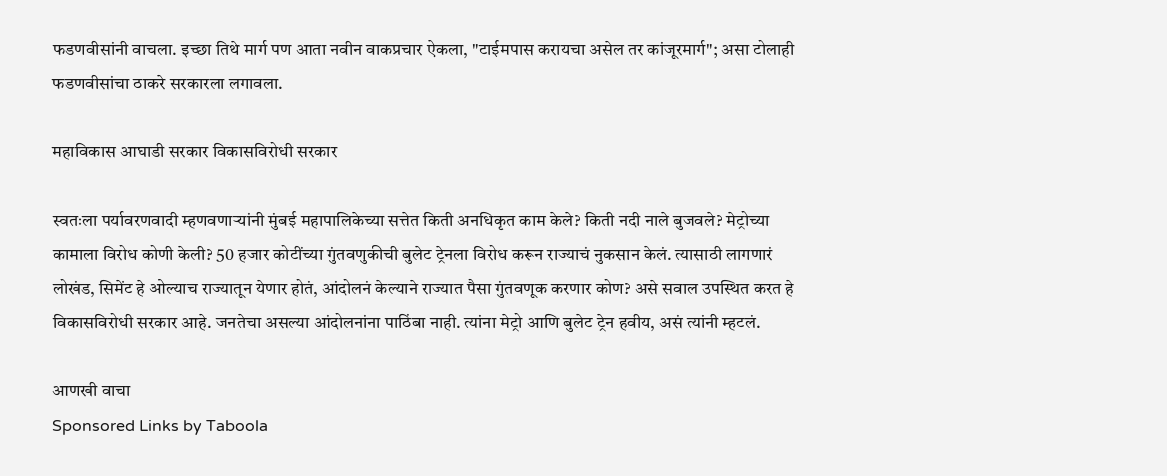फडणवीसांनी वाचला. इच्छा तिथे मार्ग पण आता नवीन वाकप्रचार ऐकला, "टाईमपास करायचा असेल तर कांजूरमार्ग"; असा टोलाही फडणवीसांचा ठाकरे सरकारला लगावला.

महाविकास आघाडी सरकार विकासविरोधी सरकार

स्वतःला पर्यावरणवादी म्हणवणाऱ्यांनी मुंबई महापालिकेच्या सत्तेत किती अनधिकृत काम केले? किती नदी नाले बुजवले? मेट्रोच्या कामाला विरोध कोणी केली? 50 हजार कोटींच्या गुंतवणुकीची बुलेट ट्रेनला विरोध करून राज्याचं नुकसान केलं. त्यासाठी लागणारं लोखंड, सिमेंट हे ओल्याच राज्यातून येणार होतं, आंदोलनं केल्याने राज्यात पैसा गुंतवणूक करणार कोण? असे सवाल उपस्थित करत हे विकासविरोधी सरकार आहे. जनतेचा असल्या आंदोलनांना पाठिंबा नाही. त्यांना मेट्रो आणि बुलेट ट्रेन हवीय, असं त्यांनी म्हटलं.

आणखी वाचा
Sponsored Links by Taboola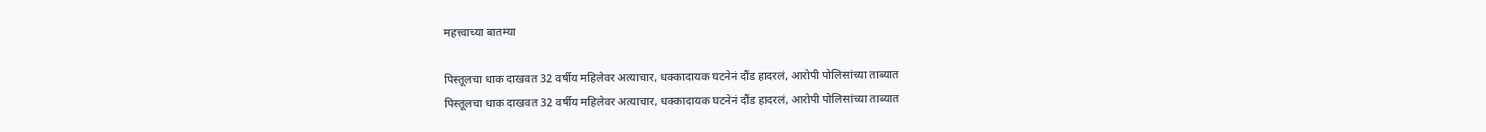महत्त्वाच्या बातम्या

पिस्तूलचा धाक दाखवत 32 वर्षीय महिलेवर अत्याचार, धक्कादायक घटनेनं दौंड हादरलं, आरोपी पोलिसांच्या ताब्यात
पिस्तूलचा धाक दाखवत 32 वर्षीय महिलेवर अत्याचार, धक्कादायक घटनेनं दौंड हादरलं, आरोपी पोलिसांच्या ताब्यात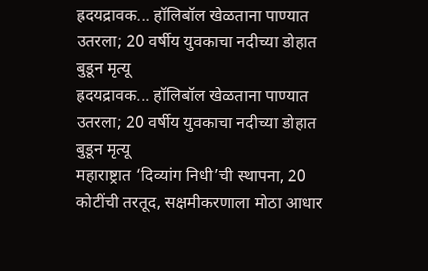ह्रदयद्रावक... हॉलिबॉल खेळताना पाण्यात उतरला; 20 वर्षीय युवकाचा नदीच्या डोहात बुडून मृत्यू
ह्रदयद्रावक... हॉलिबॉल खेळताना पाण्यात उतरला; 20 वर्षीय युवकाचा नदीच्या डोहात बुडून मृत्यू
महाराष्ट्रात ‘दिव्यांग निधी’ची स्थापना, 20  कोटींची तरतूद, सक्षमीकरणाला मोठा आधार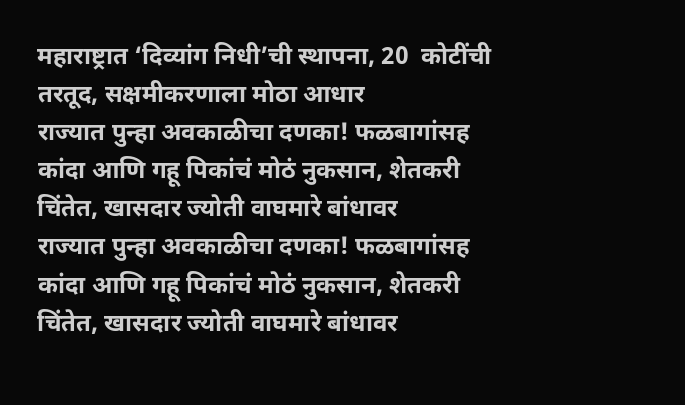महाराष्ट्रात ‘दिव्यांग निधी’ची स्थापना, 20  कोटींची तरतूद, सक्षमीकरणाला मोठा आधार
राज्यात पुन्हा अवकाळीचा दणका! फळबागांसह कांदा आणि गहू पिकांचं मोठं नुकसान, शेतकरी चिंतेत, खासदार ज्योती वाघमारे बांधावर
राज्यात पुन्हा अवकाळीचा दणका! फळबागांसह कांदा आणि गहू पिकांचं मोठं नुकसान, शेतकरी चिंतेत, खासदार ज्योती वाघमारे बांधावर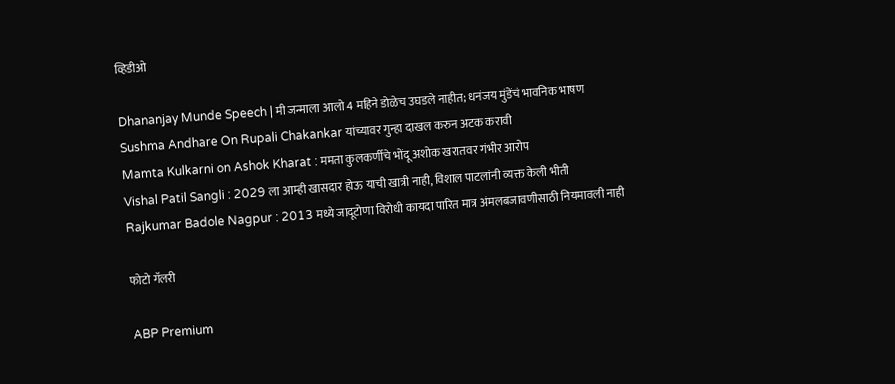व्हिडीओ

Dhananjay Munde Speech | मी जन्माला आलो 4 महिने डोळेच उघडले नाहीत; धनंजय मुंडेंचं भावनिक भाषण
Sushma Andhare On Rupali Chakankar यांच्यावर गुन्हा दाखल करुन अटक करावी
Mamta Kulkarni on Ashok Kharat : ममता कुलकर्णीचे भोंदू अशोक खरातवर गंभीर आरोप
Vishal Patil Sangli : 2029 ला आम्ही खासदार होऊ याची खात्री नाही, विशाल पाटलांनी व्यक्त केली भीती
Rajkumar Badole Nagpur : 2013 मध्ये जादूटोणा विरोधी कायदा पारित मात्र अंमलबजावणीसाठी नियमावली नाही

फोटो गॅलरी

ABP Premium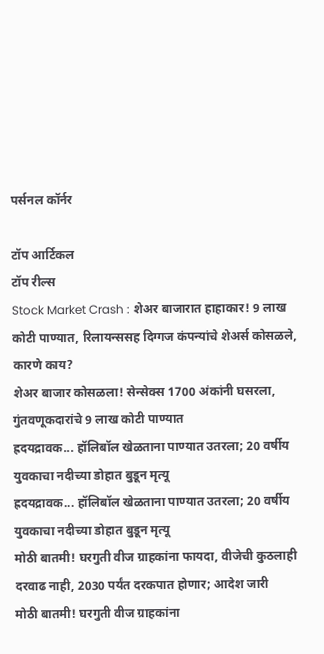पर्सनल कॉर्नर

टॉप आर्टिकल
टॉप रील्स
Stock Market Crash : शेअर बाजारात हाहाकार! 9 लाख कोटी पाण्यात, रिलायन्ससह दिग्गज कंपन्यांचे शेअर्स कोसळले, कारणे काय?
शेअर बाजार कोसळला! सेन्सेक्स 1700 अंकांनी घसरला, गुंतवणूकदारांचे 9 लाख कोटी पाण्यात
ह्रदयद्रावक... हॉलिबॉल खेळताना पाण्यात उतरला; 20 वर्षीय युवकाचा नदीच्या डोहात बुडून मृत्यू
ह्रदयद्रावक... हॉलिबॉल खेळताना पाण्यात उतरला; 20 वर्षीय युवकाचा नदीच्या डोहात बुडून मृत्यू
मोठी बातमी! घरगुती वीज ग्राहकांना फायदा, वीजेची कुठलाही दरवाढ नाही, 2030 पर्यंत दरकपात होणार; आदेश जारी
मोठी बातमी! घरगुती वीज ग्राहकांना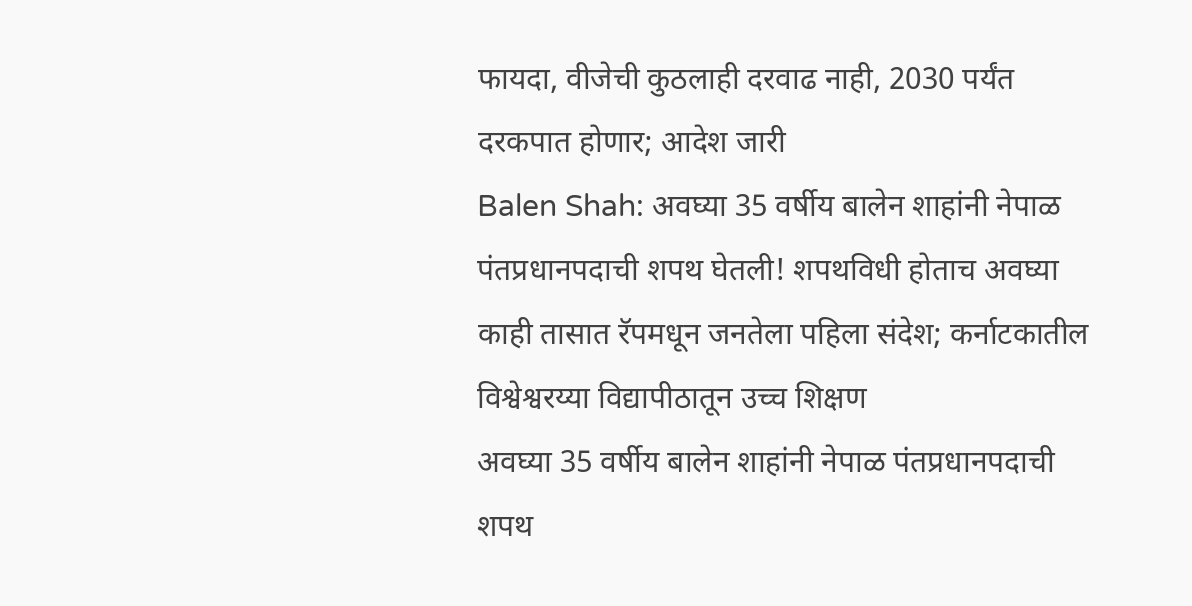फायदा, वीजेची कुठलाही दरवाढ नाही, 2030 पर्यंत दरकपात होणार; आदेश जारी
Balen Shah: अवघ्या 35 वर्षीय बालेन शाहांनी नेपाळ पंतप्रधानपदाची शपथ घेतली! शपथविधी होताच अवघ्या काही तासात रॅपमधून जनतेला पहिला संदेश; कर्नाटकातील विश्वेश्वरय्या विद्यापीठातून उच्च शिक्षण
अवघ्या 35 वर्षीय बालेन शाहांनी नेपाळ पंतप्रधानपदाची शपथ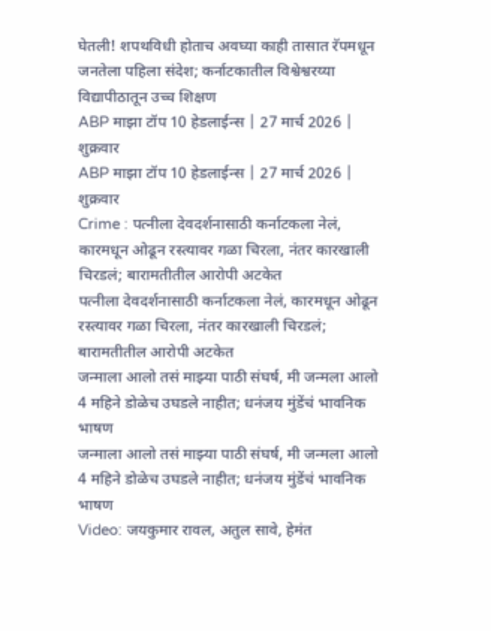घेतली! शपथविधी होताच अवघ्या काही तासात रॅपमधून जनतेला पहिला संदेश; कर्नाटकातील विश्वेश्वरय्या विद्यापीठातून उच्च शिक्षण
ABP माझा टॉप 10 हेडलाईन्स | 27 मार्च 2026 | शुक्रवार
ABP माझा टॉप 10 हेडलाईन्स | 27 मार्च 2026 | शुक्रवार
Crime : पत्नीला देवदर्शनासाठी कर्नाटकला नेलं, कारमधून ओढून रस्त्यावर गळा चिरला, नंतर कारखाली चिरडलं; बारामतीतील आरोपी अटकेत
पत्नीला देवदर्शनासाठी कर्नाटकला नेलं, कारमधून ओढून रस्त्यावर गळा चिरला, नंतर कारखाली चिरडलं; बारामतीतील आरोपी अटकेत
जन्माला आलो तसं माझ्या पाठी संघर्ष, मी जन्मला आलो 4 महिने डोळेच उघडले नाहीत; धनंजय मुंडेंचं भावनिक भाषण
जन्माला आलो तसं माझ्या पाठी संघर्ष, मी जन्मला आलो 4 महिने डोळेच उघडले नाहीत; धनंजय मुंडेंचं भावनिक भाषण
Video: जयकुमार रावल, अतुल सावे, हेमंत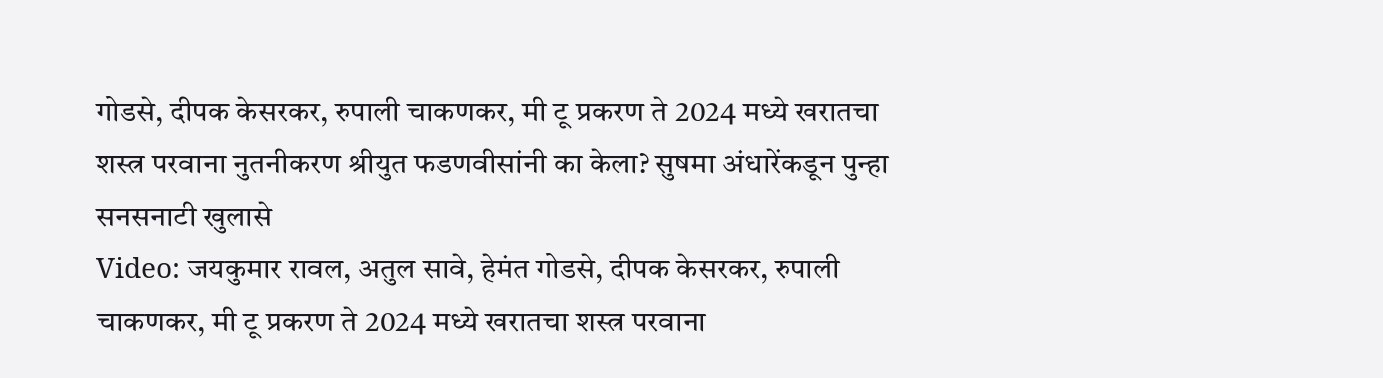गोडसे, दीपक केसरकर, रुपाली चाकणकर, मी टू प्रकरण ते 2024 मध्ये खरातचा शस्त्र परवाना नुतनीकरण श्रीयुत फडणवीसांनी का केला? सुषमा अंधारेंकडून पुन्हा सनसनाटी खुलासे
Video: जयकुमार रावल, अतुल सावे, हेमंत गोडसे, दीपक केसरकर, रुपाली चाकणकर, मी टू प्रकरण ते 2024 मध्ये खरातचा शस्त्र परवाना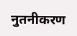नुतनीकरण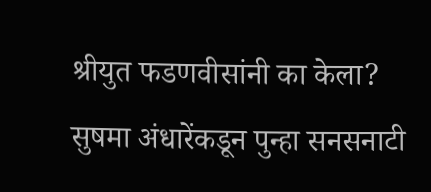श्रीयुत फडणवीसांनी का केला? सुषमा अंधारेंकडून पुन्हा सनसनाटी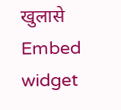खुलासे
Embed widget